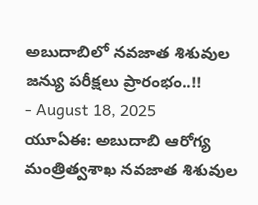అబుదాబిలో నవజాత శిశువుల జన్యు పరీక్షలు ప్రారంభం..!!
- August 18, 2025
యూఏఈ: అబుదాబి ఆరోగ్య మంత్రిత్వశాఖ నవజాత శిశువుల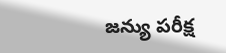జన్యు పరీక్ష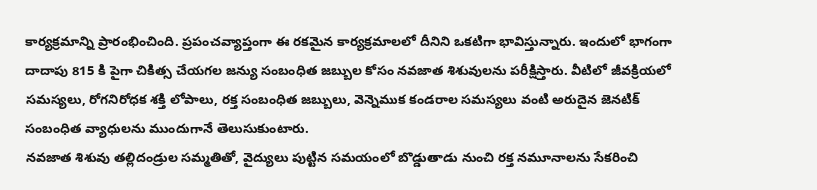కార్యక్రమాన్ని ప్రారంభించింది. ప్రపంచవ్యాప్తంగా ఈ రకమైన కార్యక్రమాలలో దీనిని ఒకటిగా భావిస్తున్నారు. ఇందులో భాగంగా దాదాపు 815 కి పైగా చికిత్స చేయగల జన్యు సంబంధిత జబ్బుల కోసం నవజాత శిశువులను పరీక్షిస్తారు. వీటిలో జీవక్రియలో సమస్యలు, రోగనిరోధక శక్తి లోపాలు, రక్త సంబంధిత జబ్బులు, వెన్నెముక కండరాల సమస్యలు వంటి అరుదైన జెనటిక్ సంబంధిత వ్యాధులను ముందుగానే తెలుసుకుంటారు.
నవజాత శిశువు తల్లిదండ్రుల సమ్మతితో, వైద్యులు పుట్టిన సమయంలో బొడ్డుతాడు నుంచి రక్త నమూనాలను సేకరించి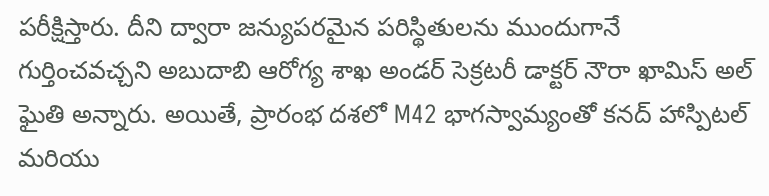పరీక్షిస్తారు. దీని ద్వారా జన్యుపరమైన పరిస్థితులను ముందుగానే గుర్తించవచ్చని అబుదాబి ఆరోగ్య శాఖ అండర్ సెక్రటరీ డాక్టర్ నౌరా ఖామిస్ అల్ ఘైతి అన్నారు. అయితే, ప్రారంభ దశలో M42 భాగస్వామ్యంతో కనద్ హాస్పిటల్ మరియు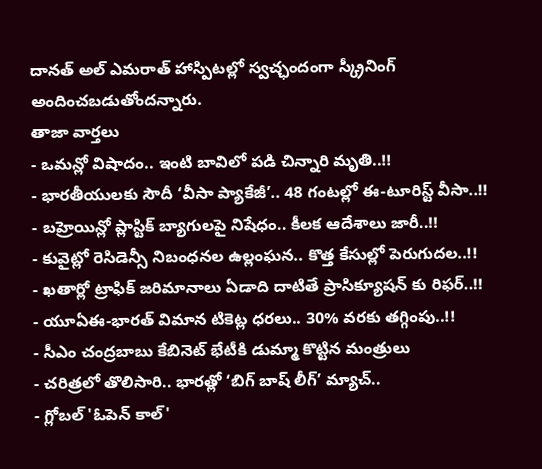దానత్ అల్ ఎమరాత్ హాస్పిటల్లో స్వచ్ఛందంగా స్క్రీనింగ్ అందించబడుతోందన్నారు.
తాజా వార్తలు
- ఒమన్లో విషాదం.. ఇంటి బావిలో పడి చిన్నారి మృతి..!!
- భారతీయులకు సౌదీ ‘వీసా ప్యాకేజీ’.. 48 గంటల్లో ఈ-టూరిస్ట్ వీసా..!!
- బహ్రెయిన్లో ప్లాస్టిక్ బ్యాగులపై నిషేధం.. కీలక ఆదేశాలు జారీ..!!
- కువైట్లో రెసిడెన్సీ నిబంధనల ఉల్లంఘన.. కొత్త కేసుల్లో పెరుగుదల..!!
- ఖతార్లో ట్రాఫిక్ జరిమానాలు ఏడాది దాటితే ప్రాసిక్యూషన్ కు రిఫర్..!!
- యూఏఈ-భారత్ విమాన టికెట్ల ధరలు.. 30% వరకు తగ్గింపు..!!
- సీఎం చంద్రబాబు కేబినెట్ భేటీకి డుమ్మా కొట్టిన మంత్రులు
- చరిత్రలో తొలిసారి.. భారత్లో ‘బిగ్ బాష్ లీగ్’ మ్యాచ్..
- గ్లోబల్ 'ఓపెన్ కాల్'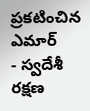ప్రకటించిన ఎమార్
- స్వదేశీ రక్షణ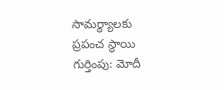సామర్థ్యాలకు ప్రపంచ స్థాయి గుర్తింపు: మోదీ